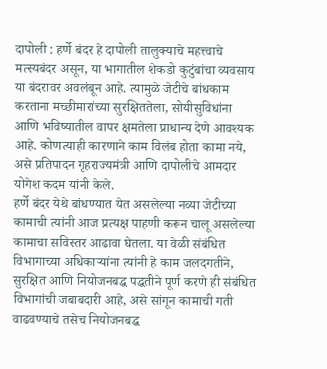दापोली : हर्णे बंदर हे दापोली तालुक्याचे महत्त्वाचे मत्स्यबंदर असून, या भागातील शेकडो कुटुंबांचा व्यवसाय या बंदरावर अवलंबून आहे. त्यामुळे जेटीचे बांधकाम करताना मच्छीमारांच्या सुरक्षिततेला, सोयीसुविधांना आणि भविष्यातील वापर क्षमतेला प्राधान्य देणे आवश्यक आहे. कोणत्याही कारणाने काम विलंब होता कामा नये, असे प्रतिपादन गृहराज्यमंत्री आणि दापोलीचे आमदार योगेश कदम यांनी केले.
हर्णे बंदर येथे बांधण्यात येत असलेल्या नव्या जेटीच्या कामाची त्यांनी आज प्रत्यक्ष पाहणी करून चालू असलेल्या कामाचा सविस्तर आढावा घेतला. या वेळी संबंधित विभागाच्या अधिकाऱ्यांना त्यांनी हे काम जलदगतीने, सुरक्षित आणि नियोजनबद्ध पद्धतीने पूर्ण करणे ही संबंधित विभागांची जबाबदारी आहे, असे सांगून कामाची गती वाढवण्याचे तसेच नियोजनबद्ध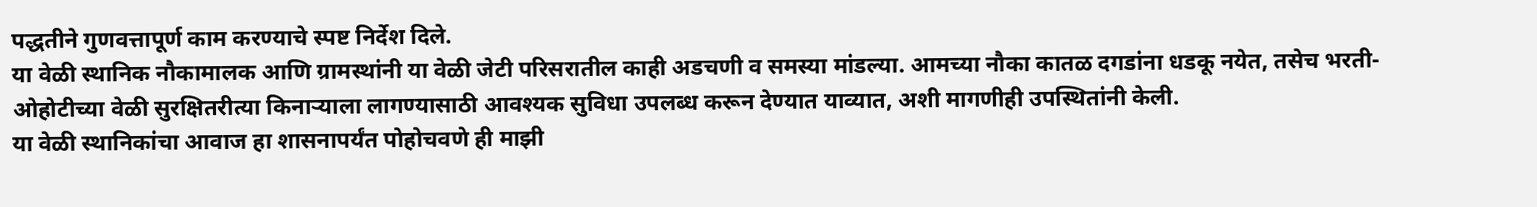पद्धतीने गुणवत्तापूर्ण काम करण्याचे स्पष्ट निर्देश दिले.
या वेळी स्थानिक नौकामालक आणि ग्रामस्थांनी या वेळी जेटी परिसरातील काही अडचणी व समस्या मांडल्या. आमच्या नौका कातळ दगडांना धडकू नयेत, तसेच भरती-ओहोटीच्या वेळी सुरक्षितरीत्या किनाऱ्याला लागण्यासाठी आवश्यक सुविधा उपलब्ध करून देण्यात याव्यात, अशी मागणीही उपस्थितांनी केली.
या वेळी स्थानिकांचा आवाज हा शासनापर्यंत पोहोचवणे ही माझी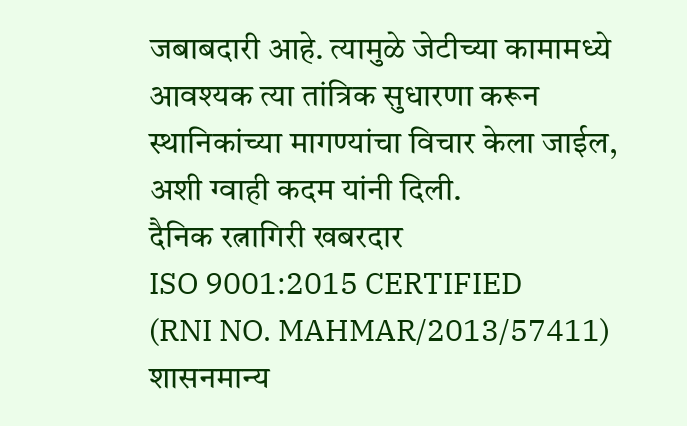जबाबदारी आहे. त्यामुळे जेटीच्या कामामध्ये आवश्यक त्या तांत्रिक सुधारणा करून स्थानिकांच्या मागण्यांचा विचार केला जाईल, अशी ग्वाही कदम यांनी दिली.
दैनिक रत्नागिरी खबरदार
ISO 9001:2015 CERTIFIED
(RNI NO. MAHMAR/2013/57411)
शासनमान्य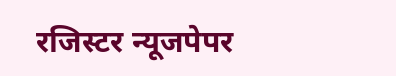रजिस्टर न्यूजपेपर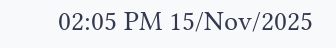02:05 PM 15/Nov/2025